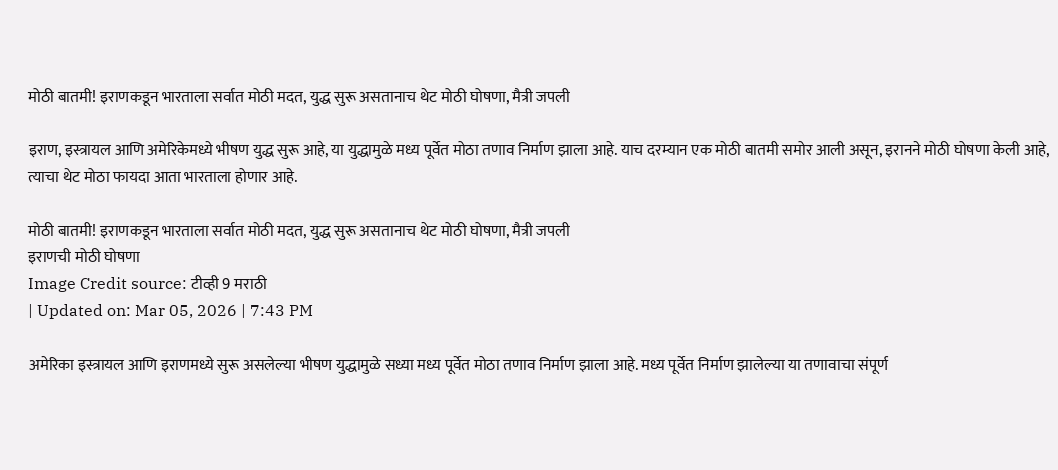मोठी बातमी! इराणकडून भारताला सर्वात मोठी मदत, युद्ध सुरू असतानाच थेट मोठी घोषणा, मैत्री जपली

इराण, इस्त्रायल आणि अमेरिकेमध्ये भीषण युद्ध सुरू आहे, या युद्धामुळे मध्य पूर्वेत मोठा तणाव निर्माण झाला आहे. याच दरम्यान एक मोठी बातमी समोर आली असून, इरानने मोठी घोषणा केली आहे, त्याचा थेट मोठा फायदा आता भारताला होणार आहे.

मोठी बातमी! इराणकडून भारताला सर्वात मोठी मदत, युद्ध सुरू असतानाच थेट मोठी घोषणा, मैत्री जपली
इराणची मोठी घोषणा
Image Credit source: टीव्ही 9 मराठी
| Updated on: Mar 05, 2026 | 7:43 PM

अमेरिका इस्त्रायल आणि इराणमध्ये सुरू असलेल्या भीषण युद्धामुळे सध्या मध्य पूर्वेत मोठा तणाव निर्माण झाला आहे. मध्य पूर्वेत निर्माण झालेल्या या तणावाचा संपूर्ण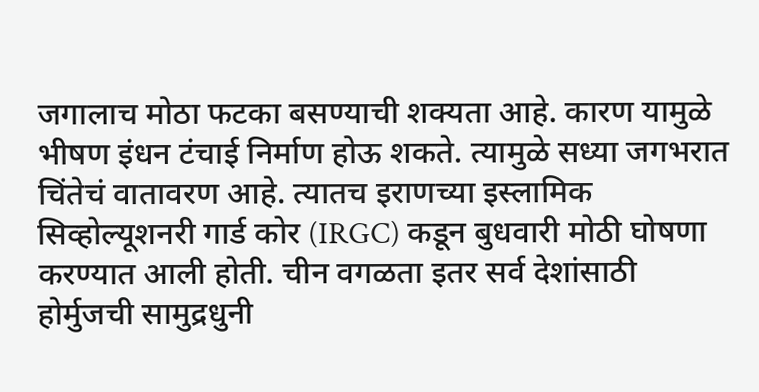जगालाच मोठा फटका बसण्याची शक्यता आहे. कारण यामुळे भीषण इंधन टंचाई निर्माण होऊ शकते. त्यामुळे सध्या जगभरात चिंतेचं वातावरण आहे. त्यातच इराणच्या इस्लामिक सिव्होल्यूशनरी गार्ड कोर (IRGC) कडून बुधवारी मोठी घोषणा करण्यात आली होती. चीन वगळता इतर सर्व देशांसाठी होर्मुजची सामुद्रधुनी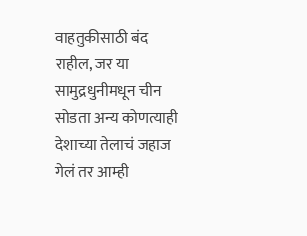वाहतुकीसाठी बंद राहील, जर या सामुद्रधुनीमधून चीन सोडता अन्य कोणत्याही देशाच्या तेलाचं जहाज गेलं तर आम्ही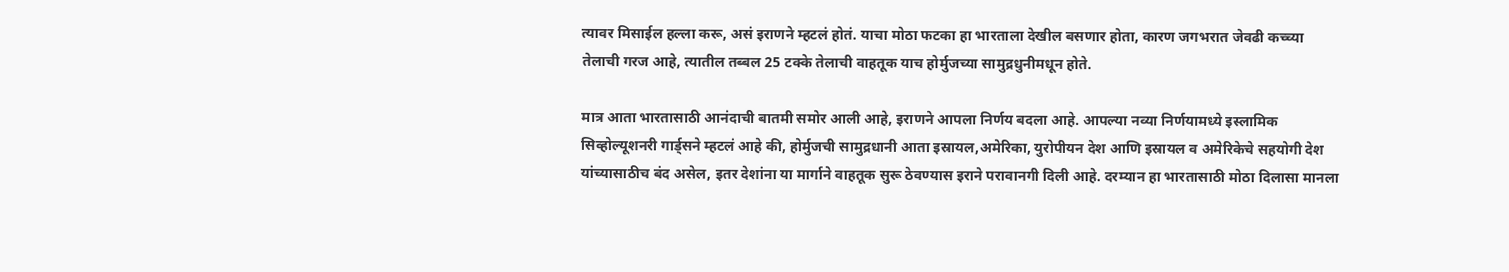त्यावर मिसाईल हल्ला करू, असं इराणने म्हटलं होतं. याचा मोठा फटका हा भारताला देखील बसणार होता, कारण जगभरात जेवढी कच्च्या तेलाची गरज आहे, त्यातील तब्बल 25 टक्के तेलाची वाहतूक याच होर्मुजच्या सामुद्रधुनीमधून होते.

मात्र आता भारतासाठी आनंदाची बातमी समोर आली आहे, इराणने आपला निर्णय बदला आहे. आपल्या नव्या निर्णयामध्ये इस्लामिक सिव्होल्यूशनरी गार्ड्सने म्हटलं आहे की, होर्मुजची सामुद्रधानी आता इस्रायल,अमेरिका, युरोपीयन देश आणि इस्रायल व अमेरिकेचे सहयोगी देश यांच्यासाठीच बंद असेल, इतर देशांना या मार्गाने वाहतूक सुरू ठेवण्यास इराने परावानगी दिली आहे. दरम्यान हा भारतासाठी मोठा दिलासा मानला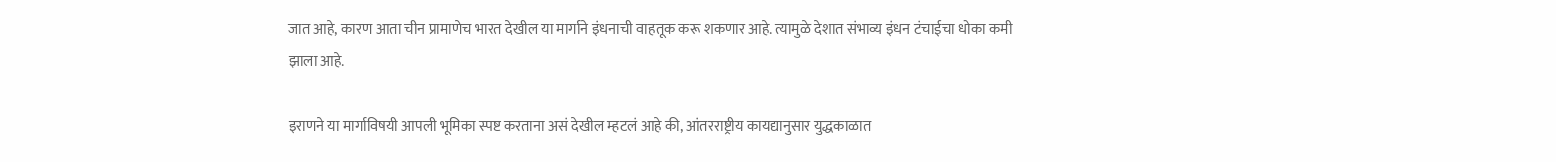जात आहे, कारण आता चीन प्रामाणेच भारत देखील या मार्गाने इंधनाची वाहतूक करू शकणार आहे. त्यामुळे देशात संभाव्य इंधन टंचाईचा धोका कमी झाला आहे.

इराणने या मार्गाविषयी आपली भूमिका स्पष्ट करताना असं देखील म्हटलं आहे की, आंतरराष्ट्रीय कायद्यानुसार युद्धकाळात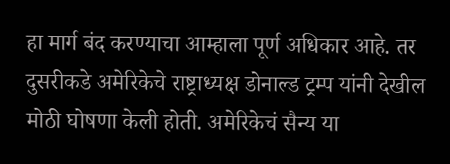हा मार्ग बंद करण्याचा आम्हाला पूर्ण अधिकार आहे. तर दुसरीकडे अमेरिकेचे राष्ट्राध्यक्ष डोनाल्ड ट्रम्प यांनी देखील मोठी घोषणा केली होती. अमेरिकेचं सैन्य या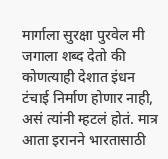मार्गाला सुरक्षा पुरवेल मी जगाला शब्द देतो की कोणत्याही देशात इंधन टंचाई निर्माण होणार नाही, असं त्यांनी म्हटलं होतं. मात्र आता इरानने भारतासाठी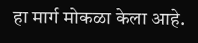हा मार्ग मोकळा केला आहे.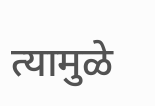त्यामुळे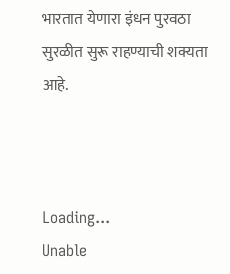भारतात येणारा इंधन पुरवठा सुरळीत सुरू राहण्याची शक्यता आहे.



Loading...
Unable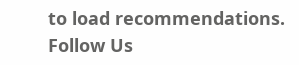to load recommendations.
Follow Us